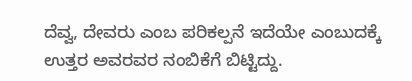ದೆವ್ವ, ದೇವರು ಎಂಬ ಪರಿಕಲ್ಪನೆ ಇದೆಯೇ ಎಂಬುದಕ್ಕೆ ಉತ್ತರ ಅವರವರ ನಂಬಿಕೆಗೆ ಬಿಟ್ಟಿದ್ದು.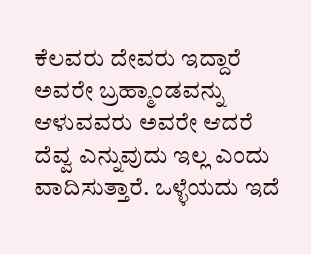ಕೆಲವರು ದೇವರು ಇದ್ದಾರೆ ಅವರೇ ಬ್ರಹ್ಮಾಂಡವನ್ನು ಆಳುವವರು ಅವರೇ ಆದರೆ ದೆವ್ವ ಎನ್ನುವುದು ಇಲ್ಲ ಎಂದು ವಾದಿಸುತ್ತಾರೆ. ಒಳ್ಳೆಯದು ಇದೆ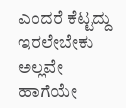ಎಂದರೆ ಕೆಟ್ಟದ್ದು ಇರಲೇಬೇಕು ಅಲ್ಲವೇ ಹಾಗೆಯೇ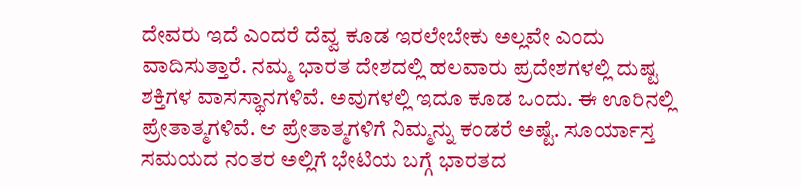ದೇವರು ಇದೆ ಎಂದರೆ ದೆವ್ವ ಕೂಡ ಇರಲೇಬೇಕು ಅಲ್ಲವೇ ಎಂದು ವಾದಿಸುತ್ತಾರೆ. ನಮ್ಮ ಭಾರತ ದೇಶದಲ್ಲಿ ಹಲವಾರು ಪ್ರದೇಶಗಳಲ್ಲಿ ದುಷ್ಟ ಶಕ್ತಿಗಳ ವಾಸಸ್ಥಾನಗಳಿವೆ. ಅವುಗಳಲ್ಲಿ ಇದೂ ಕೂಡ ಒಂದು. ಈ ಊರಿನಲ್ಲಿ ಪ್ರೇತಾತ್ಮಗಳಿವೆ. ಆ ಪ್ರೇತಾತ್ಮಗಳಿಗೆ ನಿಮ್ಮನ್ನು ಕಂಡರೆ ಅಷ್ಟೆ. ಸೂರ್ಯಾಸ್ತ ಸಮಯದ ನಂತರ ಅಲ್ಲಿಗೆ ಭೇಟಿಯ ಬಗ್ಗೆ ಭಾರತದ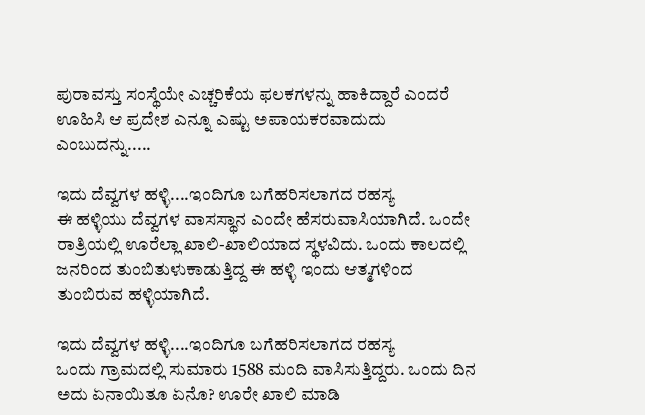ಪುರಾವಸ್ತು ಸಂಸ್ಥೆಯೇ ಎಚ್ಚರಿಕೆಯ ಫಲಕಗಳನ್ನು ಹಾಕಿದ್ದಾರೆ ಎಂದರೆ ಊಹಿಸಿ ಆ ಪ್ರದೇಶ ಎನ್ನೂ ಎಷ್ಟು ಅಪಾಯಕರವಾದುದು ಎಂಬುದನ್ನು.....

ಇದು ದೆವ್ವಗಳ ಹಳ್ಳಿ....ಇಂದಿಗೂ ಬಗೆಹರಿಸಲಾಗದ ರಹಸ್ಯ
ಈ ಹಳ್ಳಿಯು ದೆವ್ವಗಳ ವಾಸಸ್ಥಾನ ಎಂದೇ ಹೆಸರುವಾಸಿಯಾಗಿದೆ. ಒಂದೇ ರಾತ್ರಿಯಲ್ಲಿ ಊರೆಲ್ಲಾ ಖಾಲಿ-ಖಾಲಿಯಾದ ಸ್ಥಳವಿದು. ಒಂದು ಕಾಲದಲ್ಲಿ ಜನರಿಂದ ತುಂಬಿತುಳುಕಾಡುತ್ತಿದ್ದ ಈ ಹಳ್ಳಿ ಇಂದು ಆತ್ಮಗಳಿಂದ ತುಂಬಿರುವ ಹಳ್ಳಿಯಾಗಿದೆ.

ಇದು ದೆವ್ವಗಳ ಹಳ್ಳಿ....ಇಂದಿಗೂ ಬಗೆಹರಿಸಲಾಗದ ರಹಸ್ಯ
ಒಂದು ಗ್ರಾಮದಲ್ಲಿ ಸುಮಾರು 1588 ಮಂದಿ ವಾಸಿಸುತ್ತಿದ್ದರು. ಒಂದು ದಿನ ಅದು ಏನಾಯಿತೂ ಏನೊ? ಊರೇ ಖಾಲಿ ಮಾಡಿ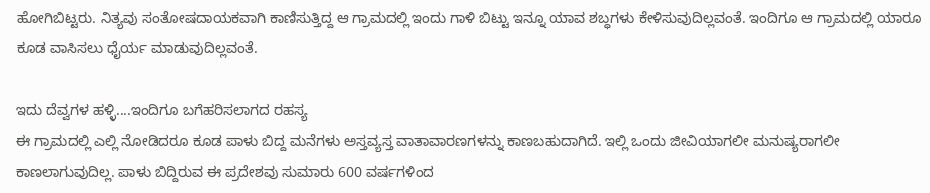ಹೋಗಿಬಿಟ್ಟರು. ನಿತ್ಯವು ಸಂತೋಷದಾಯಕವಾಗಿ ಕಾಣಿಸುತ್ತಿದ್ದ ಆ ಗ್ರಾಮದಲ್ಲಿ ಇಂದು ಗಾಳಿ ಬಿಟ್ಟು ಇನ್ನೂ ಯಾವ ಶಬ್ಧಗಳು ಕೇಳಿಸುವುದಿಲ್ಲವಂತೆ. ಇಂದಿಗೂ ಆ ಗ್ರಾಮದಲ್ಲಿ ಯಾರೂ ಕೂಡ ವಾಸಿಸಲು ಧೈರ್ಯ ಮಾಡುವುದಿಲ್ಲವಂತೆ.

ಇದು ದೆವ್ವಗಳ ಹಳ್ಳಿ....ಇಂದಿಗೂ ಬಗೆಹರಿಸಲಾಗದ ರಹಸ್ಯ
ಈ ಗ್ರಾಮದಲ್ಲಿ ಎಲ್ಲಿ ನೋಡಿದರೂ ಕೂಡ ಪಾಳು ಬಿದ್ದ ಮನೆಗಳು ಅಸ್ತವ್ಯಸ್ತ ವಾತಾವಾರಣಗಳನ್ನು ಕಾಣಬಹುದಾಗಿದೆ. ಇಲ್ಲಿ ಒಂದು ಜೀವಿಯಾಗಲೀ ಮನುಷ್ಯರಾಗಲೀ ಕಾಣಲಾಗುವುದಿಲ್ಲ. ಪಾಳು ಬಿದ್ದಿರುವ ಈ ಪ್ರದೇಶವು ಸುಮಾರು 600 ವರ್ಷಗಳಿಂದ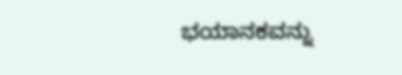ಭಯಾನಕವನ್ನು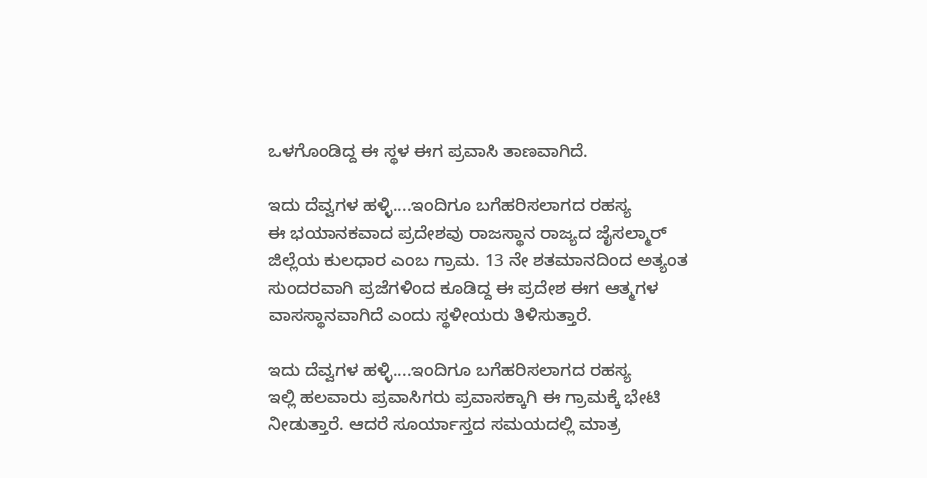ಒಳಗೊಂಡಿದ್ದ ಈ ಸ್ಥಳ ಈಗ ಪ್ರವಾಸಿ ತಾಣವಾಗಿದೆ.

ಇದು ದೆವ್ವಗಳ ಹಳ್ಳಿ....ಇಂದಿಗೂ ಬಗೆಹರಿಸಲಾಗದ ರಹಸ್ಯ
ಈ ಭಯಾನಕವಾದ ಪ್ರದೇಶವು ರಾಜಸ್ಥಾನ ರಾಜ್ಯದ ಜೈಸಲ್ಮಾರ್ ಜಿಲ್ಲೆಯ ಕುಲಧಾರ ಎಂಬ ಗ್ರಾಮ. 13 ನೇ ಶತಮಾನದಿಂದ ಅತ್ಯಂತ ಸುಂದರವಾಗಿ ಪ್ರಜೆಗಳಿಂದ ಕೂಡಿದ್ದ ಈ ಪ್ರದೇಶ ಈಗ ಆತ್ಮಗಳ ವಾಸಸ್ಥಾನವಾಗಿದೆ ಎಂದು ಸ್ಥಳೀಯರು ತಿಳಿಸುತ್ತಾರೆ.

ಇದು ದೆವ್ವಗಳ ಹಳ್ಳಿ....ಇಂದಿಗೂ ಬಗೆಹರಿಸಲಾಗದ ರಹಸ್ಯ
ಇಲ್ಲಿ ಹಲವಾರು ಪ್ರವಾಸಿಗರು ಪ್ರವಾಸಕ್ಕಾಗಿ ಈ ಗ್ರಾಮಕ್ಕೆ ಭೇಟಿ ನೀಡುತ್ತಾರೆ. ಆದರೆ ಸೂರ್ಯಾಸ್ತದ ಸಮಯದಲ್ಲಿ ಮಾತ್ರ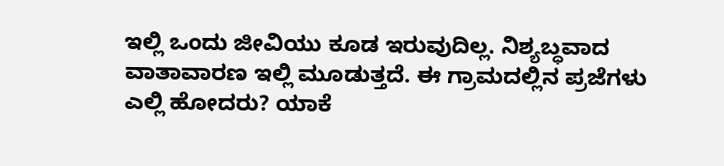ಇಲ್ಲಿ ಒಂದು ಜೀವಿಯು ಕೂಡ ಇರುವುದಿಲ್ಲ. ನಿಶ್ಯಬ್ಧವಾದ ವಾತಾವಾರಣ ಇಲ್ಲಿ ಮೂಡುತ್ತದೆ. ಈ ಗ್ರಾಮದಲ್ಲಿನ ಪ್ರಜೆಗಳು ಎಲ್ಲಿ ಹೋದರು? ಯಾಕೆ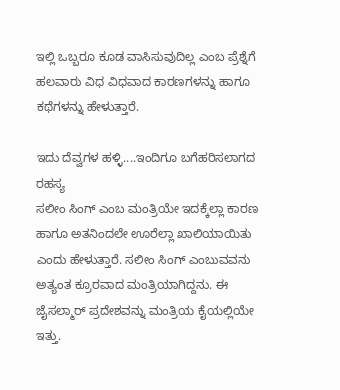ಇಲ್ಲಿ ಒಬ್ಬರೂ ಕೂಡ ವಾಸಿಸುವುದಿಲ್ಲ ಎಂಬ ಪ್ರೆಶ್ನೆಗೆ ಹಲವಾರು ವಿಧ ವಿಧವಾದ ಕಾರಣಗಳನ್ನು ಹಾಗೂ ಕಥೆಗಳನ್ನು ಹೇಳುತ್ತಾರೆ.

ಇದು ದೆವ್ವಗಳ ಹಳ್ಳಿ....ಇಂದಿಗೂ ಬಗೆಹರಿಸಲಾಗದ ರಹಸ್ಯ
ಸಲೀಂ ಸಿಂಗ್ ಎಂಬ ಮಂತ್ರಿಯೇ ಇದಕ್ಕೆಲ್ಲಾ ಕಾರಣ ಹಾಗೂ ಅತನಿಂದಲೇ ಊರೆಲ್ಲಾ ಖಾಲಿಯಾಯಿತು ಎಂದು ಹೇಳುತ್ತಾರೆ. ಸಲೀಂ ಸಿಂಗ್ ಎಂಬುವವನು ಅತ್ಯಂತ ಕ್ರೂರವಾದ ಮಂತ್ರಿಯಾಗಿದ್ದನು. ಈ ಜೈಸಲ್ಮಾರ್ ಪ್ರದೇಶವನ್ನು ಮಂತ್ರಿಯ ಕೈಯಲ್ಲಿಯೇ ಇತ್ತು.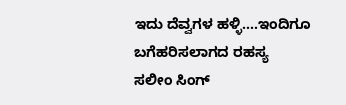ಇದು ದೆವ್ವಗಳ ಹಳ್ಳಿ....ಇಂದಿಗೂ ಬಗೆಹರಿಸಲಾಗದ ರಹಸ್ಯ
ಸಲೀಂ ಸಿಂಗ್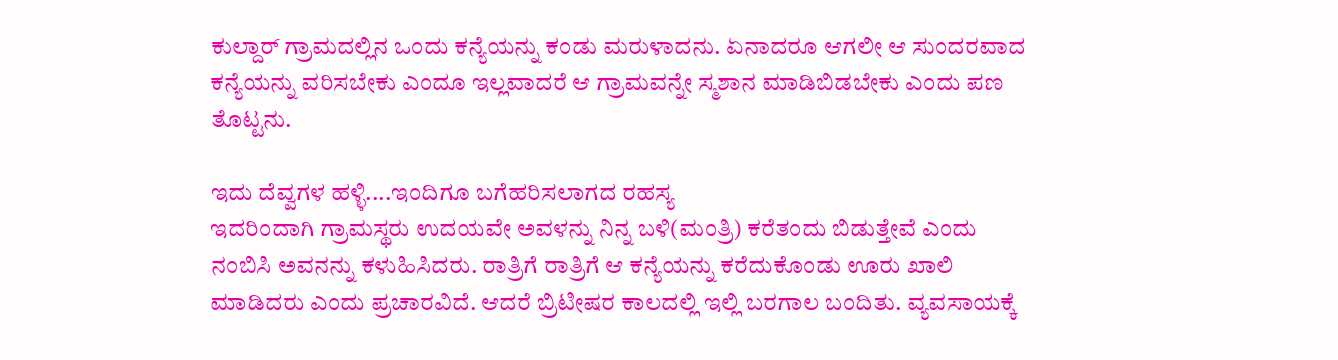ಕುಲ್ದಾರ್ ಗ್ರಾಮದಲ್ಲಿನ ಒಂದು ಕನ್ಯೆಯನ್ನು ಕಂಡು ಮರುಳಾದನು. ಏನಾದರೂ ಆಗಲೀ ಆ ಸುಂದರವಾದ ಕನ್ಯೆಯನ್ನು ವರಿಸಬೇಕು ಎಂದೂ ಇಲ್ಲವಾದರೆ ಆ ಗ್ರಾಮವನ್ನೇ ಸ್ಮಶಾನ ಮಾಡಿಬಿಡಬೇಕು ಎಂದು ಪಣ ತೊಟ್ಟನು.

ಇದು ದೆವ್ವಗಳ ಹಳ್ಳಿ....ಇಂದಿಗೂ ಬಗೆಹರಿಸಲಾಗದ ರಹಸ್ಯ
ಇದರಿಂದಾಗಿ ಗ್ರಾಮಸ್ಥರು ಉದಯವೇ ಅವಳನ್ನು ನಿನ್ನ ಬಳಿ(ಮಂತ್ರಿ) ಕರೆತಂದು ಬಿಡುತ್ತೇವೆ ಎಂದು ನಂಬಿಸಿ ಅವನನ್ನು ಕಳುಹಿಸಿದರು. ರಾತ್ರಿಗೆ ರಾತ್ರಿಗೆ ಆ ಕನ್ಯೆಯನ್ನು ಕರೆದುಕೊಂಡು ಊರು ಖಾಲಿ ಮಾಡಿದರು ಎಂದು ಪ್ರಚಾರವಿದೆ. ಆದರೆ ಬ್ರಿಟೀಷರ ಕಾಲದಲ್ಲಿ ಇಲ್ಲಿ ಬರಗಾಲ ಬಂದಿತು. ವ್ಯವಸಾಯಕ್ಕೆ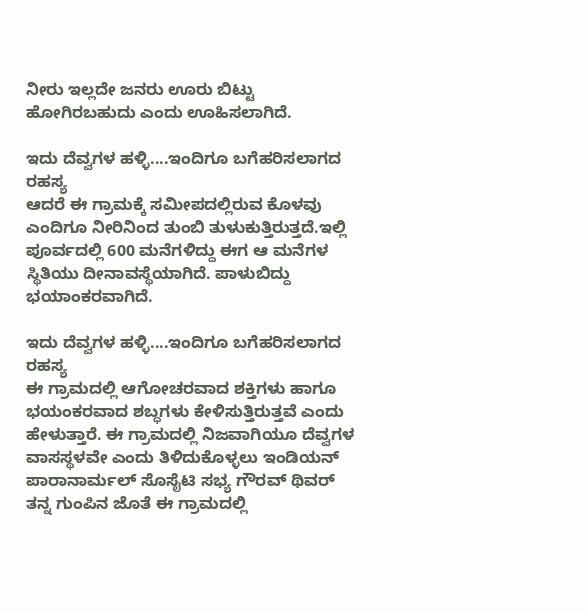ನೀರು ಇಲ್ಲದೇ ಜನರು ಊರು ಬಿಟ್ಟು ಹೋಗಿರಬಹುದು ಎಂದು ಊಹಿಸಲಾಗಿದೆ.

ಇದು ದೆವ್ವಗಳ ಹಳ್ಳಿ....ಇಂದಿಗೂ ಬಗೆಹರಿಸಲಾಗದ ರಹಸ್ಯ
ಆದರೆ ಈ ಗ್ರಾಮಕ್ಕೆ ಸಮೀಪದಲ್ಲಿರುವ ಕೊಳವು ಎಂದಿಗೂ ನೀರಿನಿಂದ ತುಂಬಿ ತುಳುಕುತ್ತಿರುತ್ತದೆ.ಇಲ್ಲಿ ಪೂರ್ವದಲ್ಲಿ 600 ಮನೆಗಳಿದ್ದು ಈಗ ಆ ಮನೆಗಳ ಸ್ಥಿತಿಯು ದೀನಾವಸ್ಥೆಯಾಗಿದೆ. ಪಾಳುಬಿದ್ದು ಭಯಾಂಕರವಾಗಿದೆ.

ಇದು ದೆವ್ವಗಳ ಹಳ್ಳಿ....ಇಂದಿಗೂ ಬಗೆಹರಿಸಲಾಗದ ರಹಸ್ಯ
ಈ ಗ್ರಾಮದಲ್ಲಿ ಆಗೋಚರವಾದ ಶಕ್ತಿಗಳು ಹಾಗೂ ಭಯಂಕರವಾದ ಶಬ್ಧಗಳು ಕೇಳಿಸುತ್ತಿರುತ್ತವೆ ಎಂದು ಹೇಳುತ್ತಾರೆ. ಈ ಗ್ರಾಮದಲ್ಲಿ ನಿಜವಾಗಿಯೂ ದೆವ್ವಗಳ ವಾಸಸ್ಥಳವೇ ಎಂದು ತಿಳಿದುಕೊಳ್ಳಲು ಇಂಡಿಯನ್ ಪಾರಾನಾರ್ಮಲ್ ಸೊಸೈಟಿ ಸಭ್ಯ ಗೌರವ್ ಥಿವರ್ ತನ್ನ ಗುಂಪಿನ ಜೊತೆ ಈ ಗ್ರಾಮದಲ್ಲಿ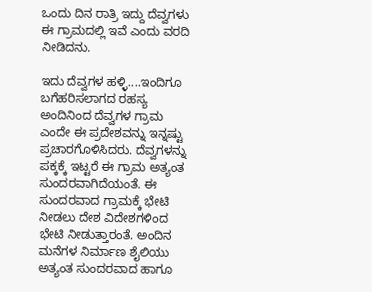ಒಂದು ದಿನ ರಾತ್ರಿ ಇದ್ದು ದೆವ್ವಗಳು ಈ ಗ್ರಾಮದಲ್ಲಿ ಇವೆ ಎಂದು ವರದಿ ನೀಡಿದನು.

ಇದು ದೆವ್ವಗಳ ಹಳ್ಳಿ....ಇಂದಿಗೂ ಬಗೆಹರಿಸಲಾಗದ ರಹಸ್ಯ
ಅಂದಿನಿಂದ ದೆವ್ವಗಳ ಗ್ರಾಮ ಎಂದೇ ಈ ಪ್ರದೇಶವನ್ನು ಇನ್ನಷ್ಟು ಪ್ರಚಾರಗೊಳಿಸಿದರು. ದೆವ್ವಗಳನ್ನು ಪಕ್ಕಕ್ಕೆ ಇಟ್ಟರೆ ಈ ಗ್ರಾಮ ಅತ್ಯಂತ ಸುಂದರವಾಗಿದೆಯಂತೆ. ಈ ಸುಂದರವಾದ ಗ್ರಾಮಕ್ಕೆ ಭೇಟಿ ನೀಡಲು ದೇಶ ವಿದೇಶಗಳಿಂದ ಭೇಟಿ ನೀಡುತ್ತಾರಂತೆ. ಅಂದಿನ ಮನೆಗಳ ನಿರ್ಮಾಣ ಶೈಲಿಯು ಅತ್ಯಂತ ಸುಂದರವಾದ ಹಾಗೂ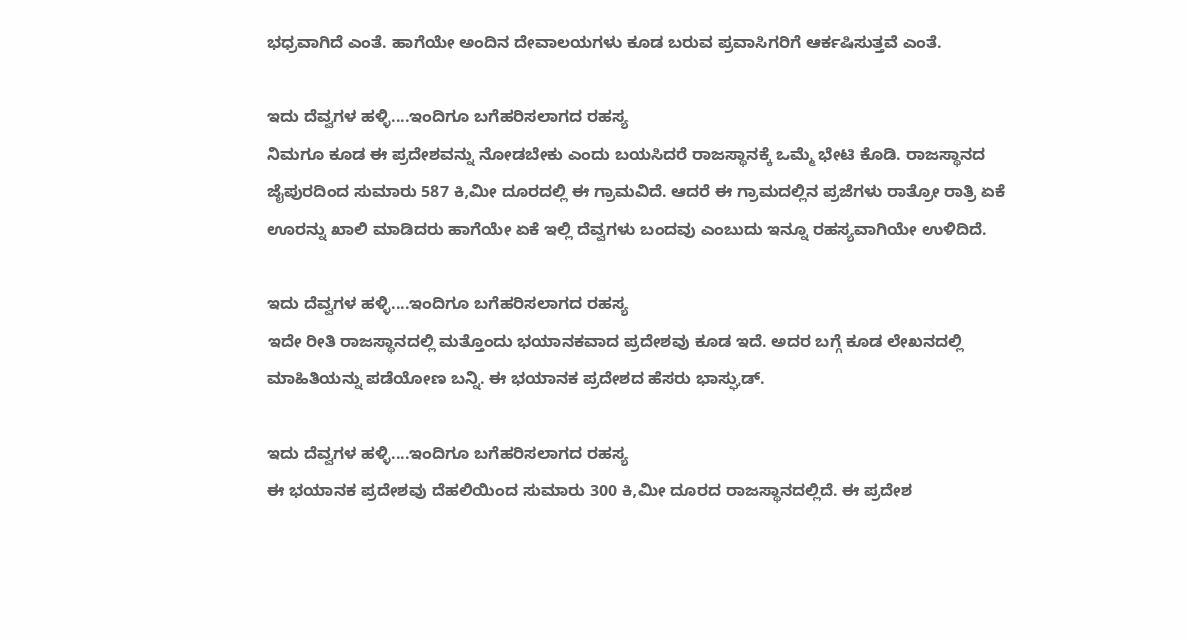ಭಧ್ರವಾಗಿದೆ ಎಂತೆ. ಹಾಗೆಯೇ ಅಂದಿನ ದೇವಾಲಯಗಳು ಕೂಡ ಬರುವ ಪ್ರವಾಸಿಗರಿಗೆ ಆರ್ಕಷಿಸುತ್ತವೆ ಎಂತೆ.

ಇದು ದೆವ್ವಗಳ ಹಳ್ಳಿ....ಇಂದಿಗೂ ಬಗೆಹರಿಸಲಾಗದ ರಹಸ್ಯ
ನಿಮಗೂ ಕೂಡ ಈ ಪ್ರದೇಶವನ್ನು ನೋಡಬೇಕು ಎಂದು ಬಯಸಿದರೆ ರಾಜಸ್ಥಾನಕ್ಕೆ ಒಮ್ಮೆ ಭೇಟಿ ಕೊಡಿ. ರಾಜಸ್ಥಾನದ ಜೈಪುರದಿಂದ ಸುಮಾರು 587 ಕಿ,ಮೀ ದೂರದಲ್ಲಿ ಈ ಗ್ರಾಮವಿದೆ. ಆದರೆ ಈ ಗ್ರಾಮದಲ್ಲಿನ ಪ್ರಜೆಗಳು ರಾತ್ರೋ ರಾತ್ರಿ ಏಕೆ ಊರನ್ನು ಖಾಲಿ ಮಾಡಿದರು ಹಾಗೆಯೇ ಏಕೆ ಇಲ್ಲಿ ದೆವ್ವಗಳು ಬಂದವು ಎಂಬುದು ಇನ್ನೂ ರಹಸ್ಯವಾಗಿಯೇ ಉಳಿದಿದೆ.

ಇದು ದೆವ್ವಗಳ ಹಳ್ಳಿ....ಇಂದಿಗೂ ಬಗೆಹರಿಸಲಾಗದ ರಹಸ್ಯ
ಇದೇ ರೀತಿ ರಾಜಸ್ಥಾನದಲ್ಲಿ ಮತ್ತೊಂದು ಭಯಾನಕವಾದ ಪ್ರದೇಶವು ಕೂಡ ಇದೆ. ಅದರ ಬಗ್ಗೆ ಕೂಡ ಲೇಖನದಲ್ಲಿ ಮಾಹಿತಿಯನ್ನು ಪಡೆಯೋಣ ಬನ್ನಿ. ಈ ಭಯಾನಕ ಪ್ರದೇಶದ ಹೆಸರು ಭಾಸ್ಘುಡ್.

ಇದು ದೆವ್ವಗಳ ಹಳ್ಳಿ....ಇಂದಿಗೂ ಬಗೆಹರಿಸಲಾಗದ ರಹಸ್ಯ
ಈ ಭಯಾನಕ ಪ್ರದೇಶವು ದೆಹಲಿಯಿಂದ ಸುಮಾರು 300 ಕಿ,ಮೀ ದೂರದ ರಾಜಸ್ಥಾನದಲ್ಲಿದೆ. ಈ ಪ್ರದೇಶ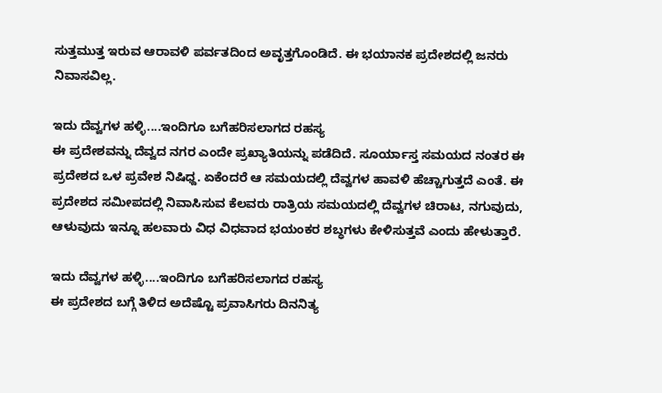ಸುತ್ತಮುತ್ತ ಇರುವ ಆರಾವಳಿ ಪರ್ವತದಿಂದ ಅವೃತ್ತಗೊಂಡಿದೆ. ಈ ಭಯಾನಕ ಪ್ರದೇಶದಲ್ಲಿ ಜನರು ನಿವಾಸವಿಲ್ಲ.

ಇದು ದೆವ್ವಗಳ ಹಳ್ಳಿ....ಇಂದಿಗೂ ಬಗೆಹರಿಸಲಾಗದ ರಹಸ್ಯ
ಈ ಪ್ರದೇಶವನ್ನು ದೆವ್ವದ ನಗರ ಎಂದೇ ಪ್ರಖ್ಯಾತಿಯನ್ನು ಪಡೆದಿದೆ. ಸೂರ್ಯಾಸ್ತ ಸಮಯದ ನಂತರ ಈ ಪ್ರದೇಶದ ಒಳ ಪ್ರವೇಶ ನಿಷಿಧ್ದ. ಏಕೆಂದರೆ ಆ ಸಮಯದಲ್ಲಿ ದೆವ್ವಗಳ ಹಾವಳಿ ಹೆಚ್ಚಾಗುತ್ತದೆ ಎಂತೆ. ಈ ಪ್ರದೇಶದ ಸಮೀಪದಲ್ಲಿ ನಿವಾಸಿಸುವ ಕೆಲವರು ರಾತ್ರಿಯ ಸಮಯದಲ್ಲಿ ದೆವ್ವಗಳ ಚಿರಾಟ, ನಗುವುದು, ಆಳುವುದು ಇನ್ನೂ ಹಲವಾರು ವಿಧ ವಿಧವಾದ ಭಯಂಕರ ಶಬ್ಧಗಳು ಕೇಳಿಸುತ್ತವೆ ಎಂದು ಹೇಳುತ್ತಾರೆ.

ಇದು ದೆವ್ವಗಳ ಹಳ್ಳಿ....ಇಂದಿಗೂ ಬಗೆಹರಿಸಲಾಗದ ರಹಸ್ಯ
ಈ ಪ್ರದೇಶದ ಬಗ್ಗೆ ತಿಳಿದ ಅದೆಷ್ಟೊ ಪ್ರವಾಸಿಗರು ದಿನನಿತ್ಯ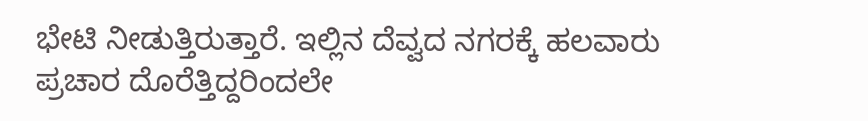ಭೇಟಿ ನೀಡುತ್ತಿರುತ್ತಾರೆ. ಇಲ್ಲಿನ ದೆವ್ವದ ನಗರಕ್ಕೆ ಹಲವಾರು ಪ್ರಚಾರ ದೊರೆತ್ತಿದ್ದರಿಂದಲೇ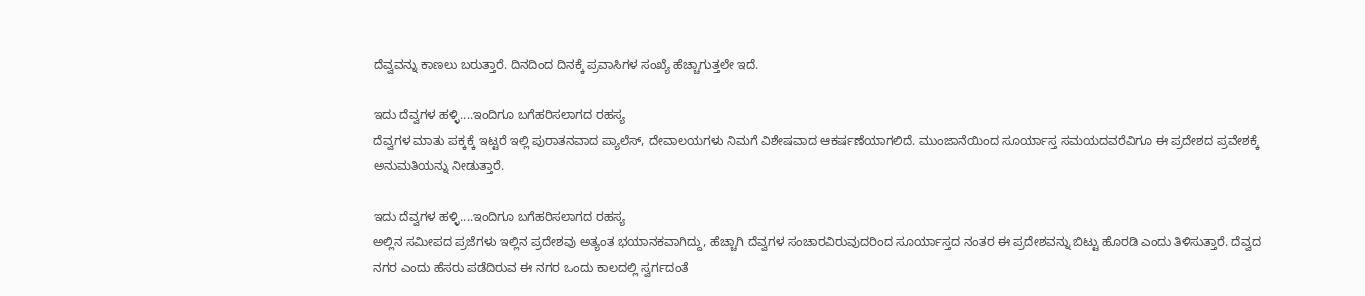ದೆವ್ವವನ್ನು ಕಾಣಲು ಬರುತ್ತಾರೆ. ದಿನದಿಂದ ದಿನಕ್ಕೆ ಪ್ರವಾಸಿಗಳ ಸಂಖ್ಯೆ ಹೆಚ್ಚಾಗುತ್ತಲೇ ಇದೆ.

ಇದು ದೆವ್ವಗಳ ಹಳ್ಳಿ....ಇಂದಿಗೂ ಬಗೆಹರಿಸಲಾಗದ ರಹಸ್ಯ
ದೆವ್ವಗಳ ಮಾತು ಪಕ್ಕಕ್ಕೆ ಇಟ್ಟರೆ ಇಲ್ಲಿ ಪುರಾತನವಾದ ಪ್ಯಾಲೆಸ್, ದೇವಾಲಯಗಳು ನಿಮಗೆ ವಿಶೇಷವಾದ ಆಕರ್ಷಣೆಯಾಗಲಿದೆ. ಮುಂಜಾನೆಯಿಂದ ಸೂರ್ಯಾಸ್ತ ಸಮಯದವರೆವಿಗೂ ಈ ಪ್ರದೇಶದ ಪ್ರವೇಶಕ್ಕೆ ಅನುಮತಿಯನ್ನು ನೀಡುತ್ತಾರೆ.

ಇದು ದೆವ್ವಗಳ ಹಳ್ಳಿ....ಇಂದಿಗೂ ಬಗೆಹರಿಸಲಾಗದ ರಹಸ್ಯ
ಅಲ್ಲಿನ ಸಮೀಪದ ಪ್ರಜೆಗಳು ಇಲ್ಲಿನ ಪ್ರದೇಶವು ಅತ್ಯಂತ ಭಯಾನಕವಾಗಿದ್ದು, ಹೆಚ್ಚಾಗಿ ದೆವ್ವಗಳ ಸಂಚಾರವಿರುವುದರಿಂದ ಸೂರ್ಯಾಸ್ತದ ನಂತರ ಈ ಪ್ರದೇಶವನ್ನು ಬಿಟ್ಟು ಹೊರಡಿ ಎಂದು ತಿಳಿಸುತ್ತಾರೆ. ದೆವ್ವದ ನಗರ ಎಂದು ಹೆಸರು ಪಡೆದಿರುವ ಈ ನಗರ ಒಂದು ಕಾಲದಲ್ಲಿ ಸ್ವರ್ಗದಂತೆ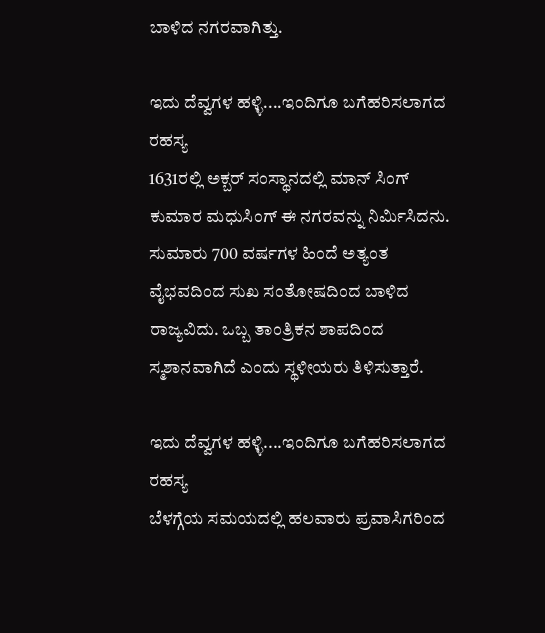ಬಾಳಿದ ನಗರವಾಗಿತ್ತು.

ಇದು ದೆವ್ವಗಳ ಹಳ್ಳಿ....ಇಂದಿಗೂ ಬಗೆಹರಿಸಲಾಗದ ರಹಸ್ಯ
1631ರಲ್ಲಿ ಅಕ್ಬರ್ ಸಂಸ್ಥಾನದಲ್ಲಿ ಮಾನ್ ಸಿಂಗ್ ಕುಮಾರ ಮಧುಸಿಂಗ್ ಈ ನಗರವನ್ನು ನಿರ್ಮಿಸಿದನು. ಸುಮಾರು 700 ವರ್ಷಗಳ ಹಿಂದೆ ಅತ್ಯಂತ ವೈಭವದಿಂದ ಸುಖ ಸಂತೋಷದಿಂದ ಬಾಳಿದ ರಾಜ್ಯವಿದು. ಒಬ್ಬ ತಾಂತ್ರಿಕನ ಶಾಪದಿಂದ ಸ್ಮಶಾನವಾಗಿದೆ ಎಂದು ಸ್ಥಳೀಯರು ತಿಳಿಸುತ್ತಾರೆ.

ಇದು ದೆವ್ವಗಳ ಹಳ್ಳಿ....ಇಂದಿಗೂ ಬಗೆಹರಿಸಲಾಗದ ರಹಸ್ಯ
ಬೆಳಗ್ಗೆಯ ಸಮಯದಲ್ಲಿ ಹಲವಾರು ಪ್ರವಾಸಿಗರಿಂದ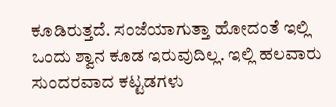ಕೂಡಿರುತ್ತದೆ. ಸಂಜೆಯಾಗುತ್ತಾ ಹೋದಂತೆ ಇಲ್ಲಿ ಒಂದು ಶ್ವಾನ ಕೂಡ ಇರುವುದಿಲ್ಲ. ಇಲ್ಲಿ ಹಲವಾರು ಸುಂದರವಾದ ಕಟ್ಟಡಗಳು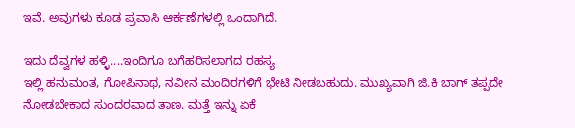ಇವೆ. ಅವುಗಳು ಕೂಡ ಪ್ರವಾಸಿ ಆರ್ಕಣೆಗಳಲ್ಲಿ ಒಂದಾಗಿದೆ.

ಇದು ದೆವ್ವಗಳ ಹಳ್ಳಿ....ಇಂದಿಗೂ ಬಗೆಹರಿಸಲಾಗದ ರಹಸ್ಯ
ಇಲ್ಲಿ ಹನುಮಂತ, ಗೋಪಿನಾಥ, ನವೀನ ಮಂದಿರಗಳಿಗೆ ಭೇಟಿ ನೀಡಬಹುದು. ಮುಖ್ಯವಾಗಿ ಜಿ.ಕಿ ಬಾಗ್ ತಪ್ಪದೇ ನೋಡಬೇಕಾದ ಸುಂದರವಾದ ತಾಣ. ಮತ್ತೆ ಇನ್ನು ಏಕೆ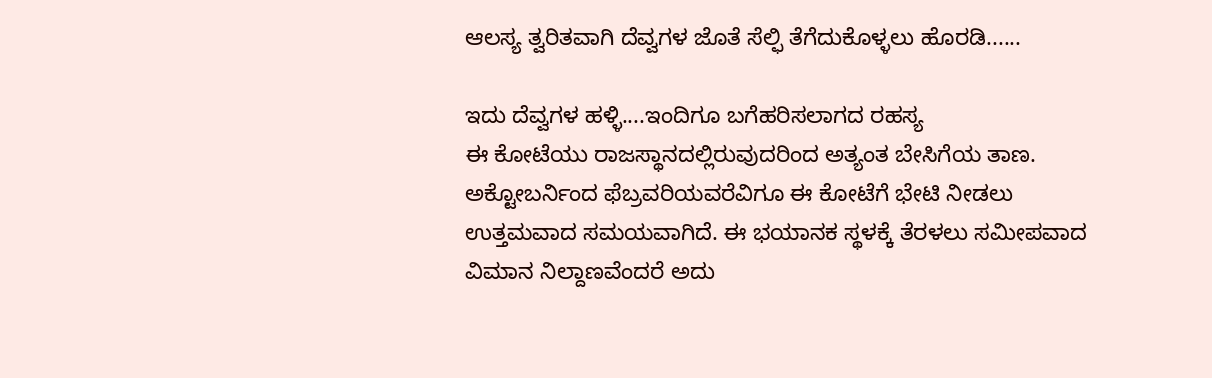ಆಲಸ್ಯ ತ್ವರಿತವಾಗಿ ದೆವ್ವಗಳ ಜೊತೆ ಸೆಲ್ಫಿ ತೆಗೆದುಕೊಳ್ಳಲು ಹೊರಡಿ......

ಇದು ದೆವ್ವಗಳ ಹಳ್ಳಿ....ಇಂದಿಗೂ ಬಗೆಹರಿಸಲಾಗದ ರಹಸ್ಯ
ಈ ಕೋಟೆಯು ರಾಜಸ್ಥಾನದಲ್ಲಿರುವುದರಿಂದ ಅತ್ಯಂತ ಬೇಸಿಗೆಯ ತಾಣ. ಅಕ್ಟೋಬರ್ನಿಂದ ಫೆಬ್ರವರಿಯವರೆವಿಗೂ ಈ ಕೋಟೆಗೆ ಭೇಟಿ ನೀಡಲು ಉತ್ತಮವಾದ ಸಮಯವಾಗಿದೆ. ಈ ಭಯಾನಕ ಸ್ಥಳಕ್ಕೆ ತೆರಳಲು ಸಮೀಪವಾದ ವಿಮಾನ ನಿಲ್ದಾಣವೆಂದರೆ ಅದು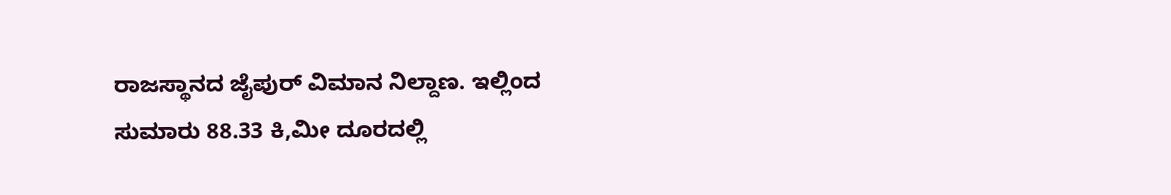ರಾಜಸ್ಥಾನದ ಜೈಪುರ್ ವಿಮಾನ ನಿಲ್ದಾಣ. ಇಲ್ಲಿಂದ ಸುಮಾರು 88.33 ಕಿ,ಮೀ ದೂರದಲ್ಲಿ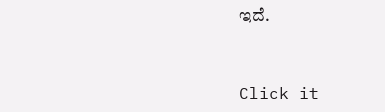ಇದೆ.


Click it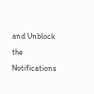and Unblock the Notifications